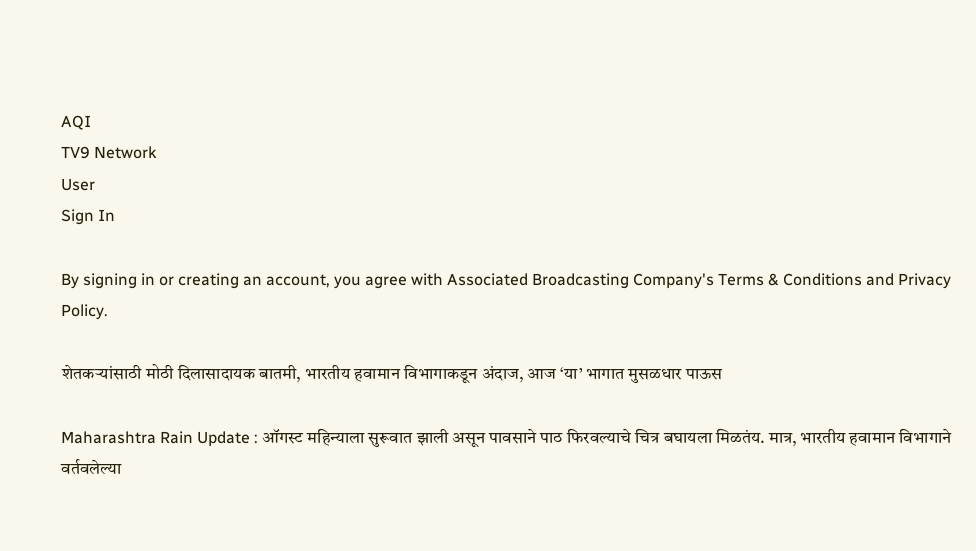AQI
TV9 Network
User
Sign In

By signing in or creating an account, you agree with Associated Broadcasting Company's Terms & Conditions and Privacy Policy.

शेतकऱ्यांसाठी मोठी दिलासादायक बातमी, भारतीय हवामान विभागाकडून अंदाज, आज ‘या’ भागात मुसळधार पाऊस

Maharashtra Rain Update : ऑगस्ट महिन्याला सुरूवात झाली असून पावसाने पाठ फिरवल्याचे चित्र बघायला मिळतंय. मात्र, भारतीय हवामान विभागाने वर्तवलेल्या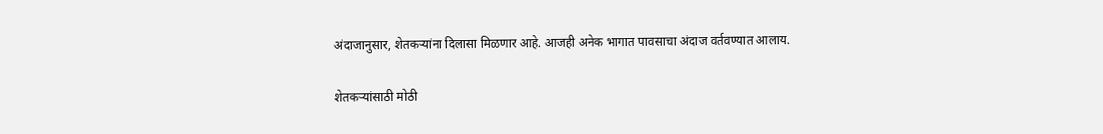अंदाजानुसार, शेतकऱ्यांना दिलासा मिळणार आहे. आजही अनेक भागात पावसाचा अंदाज वर्तवण्यात आलाय.

शेतकऱ्यांसाठी मोठी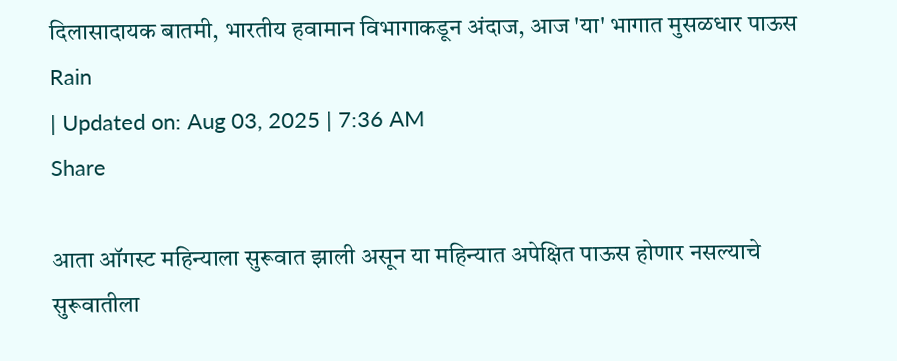दिलासादायक बातमी, भारतीय हवामान विभागाकडून अंदाज, आज 'या' भागात मुसळधार पाऊस
Rain
| Updated on: Aug 03, 2025 | 7:36 AM
Share

आता ऑगस्ट महिन्याला सुरूवात झाली असून या महिन्यात अपेक्षित पाऊस होणार नसल्याचे सुरूवातीला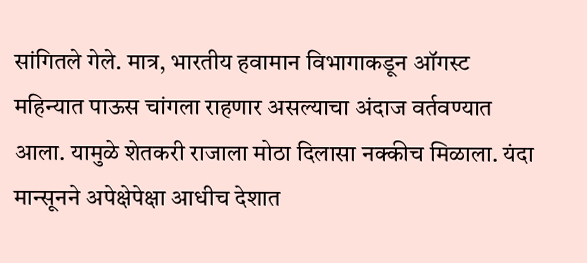सांगितले गेले. मात्र, भारतीय हवामान विभागाकडून ऑगस्ट महिन्यात पाऊस चांगला राहणार असल्याचा अंदाज वर्तवण्यात आला. यामुळे शेतकरी राजाला मोठा दिलासा नक्कीच मिळाला. यंदा मान्सूनने अपेक्षेपेक्षा आधीच देशात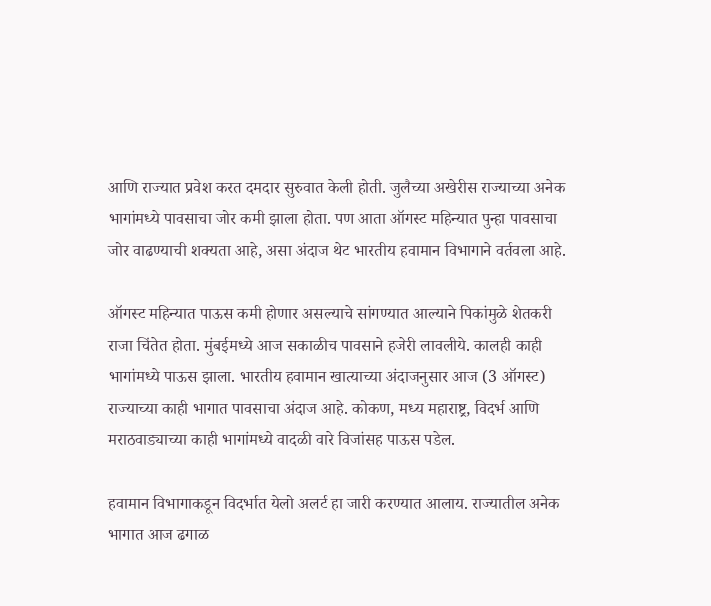आणि राज्यात प्रवेश करत दमदार सुरुवात केली होती. जुलैच्या अखेरीस राज्याच्या अनेक भागांमध्ये पावसाचा जोर कमी झाला होता. पण आता ऑगस्ट महिन्यात पुन्हा पावसाचा जोर वाढण्याची शक्यता आहे, असा अंदाज थेट भारतीय हवामान विभागाने वर्तवला आहे.

ऑगस्ट महिन्यात पाऊस कमी होणार असल्याचे सांगण्यात आल्याने पिकांमुळे शेतकरी राजा चिंतेत होता. मुंबईमध्ये आज सकाळीच पावसाने हजेरी लावलीये. कालही काही भागांमध्ये पाऊस झाला. भारतीय हवामान खात्याच्या अंदाजनुसार आज (3 ऑगस्ट) राज्याच्या काही भागात पावसाचा अंदाज आहे. कोकण, मध्य महाराष्ट्र, विदर्भ आणि मराठवाड्याच्या काही भागांमध्ये वादळी वारे विजांसह पाऊस पडेल.

हवामान विभागाकडून विदर्भात येलो अलर्ट हा जारी करण्यात आलाय. राज्यातील अनेक भागात आज ढगाळ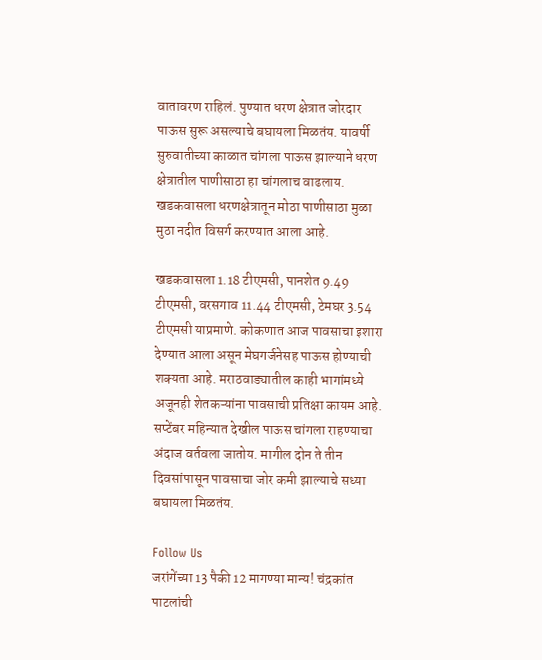वातावरण राहिलं. पुण्यात धरण क्षेत्रात जोरदार पाऊस सुरू असल्याचे बघायला मिळतंय. यावर्षी सुरुवातीच्या काळात चांगला पाऊस झाल्याने धरण क्षेत्रातील पाणीसाठा हा चांगलाच वाढलाय. खडकवासला धरणक्षेत्रातून मोठा पाणीसाठा मुळा मुठा नदीत विसर्ग करण्यात आला आहे.

खडकवासला 1.18 टीएमसी, पानशेत 9.49 टीएमसी, वरसगाव 11.44 टीएमसी, टेमघर 3.54 टीएमसी याप्रमाणे. कोकणात आज पावसाचा इशारा देण्यात आला असून मेघगर्जनेसह पाऊस होण्याची शक्यता आहे. मराठवाड्यातील काही भागांमध्ये अजूनही शेतकऱ्यांना पावसाची प्रतिक्षा कायम आहे. सप्टेंबर महिन्यात देखील पाऊस चांगला राहण्याचा अंदाज वर्तवला जातोय. मागील दोन ते तीन दिवसांपासून पावसाचा जोर कमी झाल्याचे सध्या बघायला मिळतंय.

Follow Us
जरांगेंच्या 13 पैकी 12 मागण्या मान्य! चंद्रकांत पाटलांची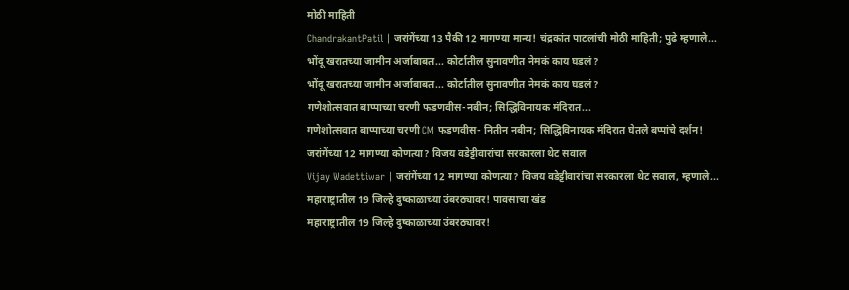मोठी माहिती
ChandrakantPatil | जरांगेंच्या 13 पैकी 12 मागण्या मान्य! चंद्रकांत पाटलांची मोठी माहिती; पुढे म्हणाले...
भोंदू खरातच्या जामीन अर्जाबाबत... कोर्टातील सुनावणीत नेमकं काय घडलं?
भोंदू खरातच्या जामीन अर्जाबाबत... कोर्टातील सुनावणीत नेमकं काय घडलं?
गणेशोत्सवात बाप्पाच्या चरणी फडणवीस-नबीन; सिद्धिविनायक मंदिरात...
गणेशोत्सवात बाप्पाच्या चरणी CM फडणवीस- नितीन नबीन; सिद्धिविनायक मंदिरात घेतले बप्पांचे दर्शन!
जरांगेंच्या 12 मागण्या कोणत्या? विजय वडेट्टीवारांचा सरकारला थेट सवाल
Vijay Wadettiwar | जरांगेंच्या 12 मागण्या कोणत्या? विजय वडेट्टीवारांचा सरकारला थेट सवाल, म्हणाले...
महाराष्ट्रातील 19 जिल्हे दुष्काळाच्या उंबरठ्यावर! पावसाचा खंड
महाराष्ट्रातील 19 जिल्हे दुष्काळाच्या उंबरठ्यावर!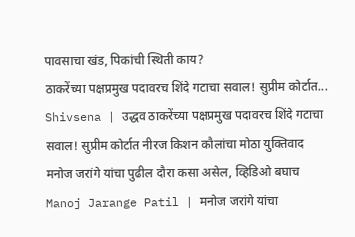पावसाचा खंड, पिकांची स्थिती काय?
ठाकरेंच्या पक्षप्रमुख पदावरच शिंदे गटाचा सवाल! सुप्रीम कोर्टात...
Shivsena | उद्धव ठाकरेंच्या पक्षप्रमुख पदावरच शिंदे गटाचा सवाल! सुप्रीम कोर्टात नीरज किशन कौलांचा मोठा युक्तिवाद
मनोज जरांगे यांचा पुढील दौरा कसा असेल, व्हिडिओ बघाच
Manoj Jarange Patil | मनोज जरांगे यांचा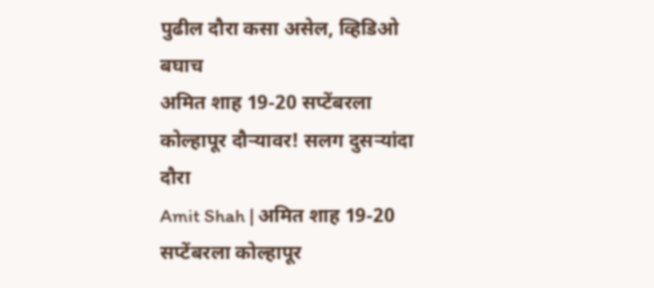पुढील दौरा कसा असेल, व्हिडिओ बघाच
अमित शाह 19-20 सप्टेंबरला कोल्हापूर दौऱ्यावर! सलग दुसऱ्यांदा दौरा
Amit Shah | अमित शाह 19-20 सप्टेंबरला कोल्हापूर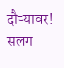दौऱ्यावर! सलग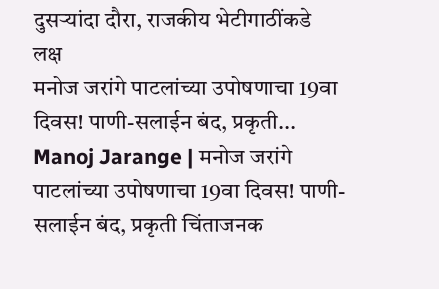दुसऱ्यांदा दौरा, राजकीय भेटीगाठींकडे लक्ष
मनोज जरांगे पाटलांच्या उपोषणाचा 19वा दिवस! पाणी-सलाईन बंद, प्रकृती...
Manoj Jarange | मनोज जरांगे पाटलांच्या उपोषणाचा 19वा दिवस! पाणी-सलाईन बंद, प्रकृती चिंताजनक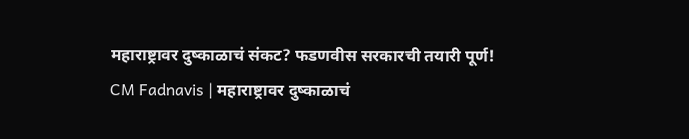महाराष्ट्रावर दुष्काळाचं संकट? फडणवीस सरकारची तयारी पूर्ण!
CM Fadnavis | महाराष्ट्रावर दुष्काळाचं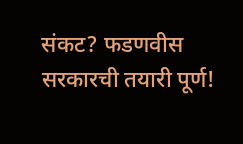संकट? फडणवीस सरकारची तयारी पूर्ण!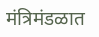मंत्रिमंडळात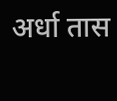अर्धा तास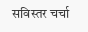सविस्तर चर्चा